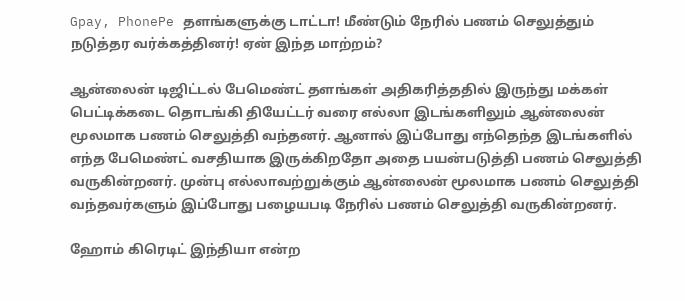Gpay, PhonePe தளங்களுக்கு டாட்டா! மீண்டும் நேரில் பணம் செலுத்தும் நடுத்தர வர்க்கத்தினர்! ஏன் இந்த மாற்றம்?

ஆன்லைன் டிஜிட்டல் பேமெண்ட் தளங்கள் அதிகரித்ததில் இருந்து மக்கள் பெட்டிக்கடை தொடங்கி தியேட்டர் வரை எல்லா இடங்களிலும் ஆன்லைன் மூலமாக பணம் செலுத்தி வந்தனர். ஆனால் இப்போது எந்தெந்த இடங்களில் எந்த பேமெண்ட் வசதியாக இருக்கிறதோ அதை பயன்படுத்தி பணம் செலுத்தி வருகின்றனர். முன்பு எல்லாவற்றுக்கும் ஆன்லைன் மூலமாக பணம் செலுத்தி வந்தவர்களும் இப்போது பழையபடி நேரில் பணம் செலுத்தி வருகின்றனர்.

ஹோம் கிரெடிட் இந்தியா என்ற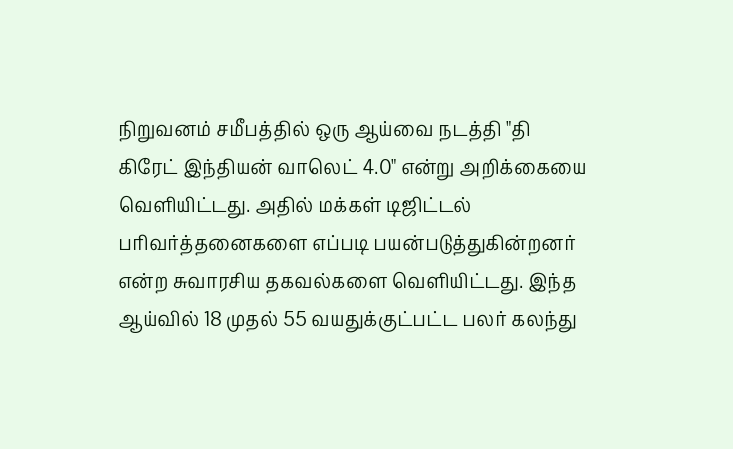நிறுவனம் சமீபத்தில் ஒரு ஆய்வை நடத்தி "தி கிரேட் இந்தியன் வாலெட் 4.0" என்று அறிக்கையை வெளியிட்டது. அதில் மக்கள் டிஜிட்டல் பரிவர்த்தனைகளை எப்படி பயன்படுத்துகின்றனர் என்ற சுவாரசிய தகவல்களை வெளியிட்டது. இந்த ஆய்வில் 18 முதல் 55 வயதுக்குட்பட்ட பலர் கலந்து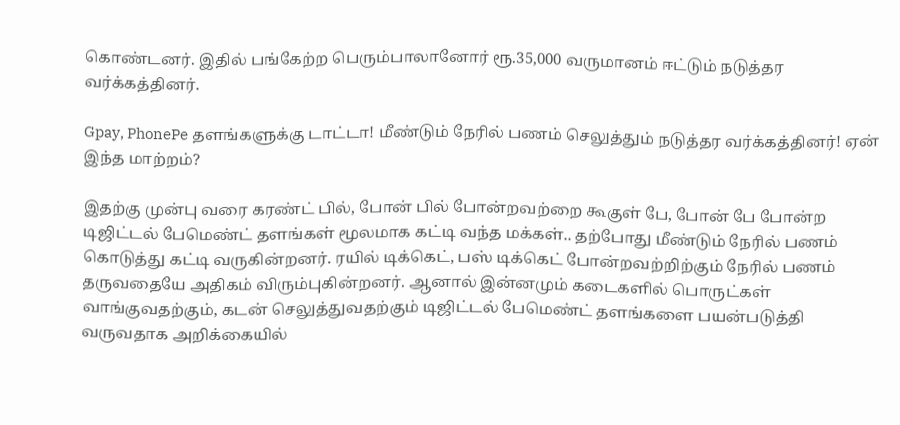கொண்டனர். இதில் பங்கேற்ற பெரும்பாலானோர் ரூ.35,000 வருமானம் ஈட்டும் நடுத்தர வர்க்கத்தினர்.

Gpay, PhonePe தளங்களுக்கு டாட்டா! மீண்டும் நேரில் பணம் செலுத்தும் நடுத்தர வர்க்கத்தினர்! ஏன் இந்த மாற்றம்?

இதற்கு முன்பு வரை கரண்ட் பில், போன் பில் போன்றவற்றை கூகுள் பே, போன் பே போன்ற டிஜிட்டல் பேமெண்ட் தளங்கள் மூலமாக கட்டி வந்த மக்கள்.. தற்போது மீண்டும் நேரில் பணம் கொடுத்து கட்டி வருகின்றனர். ரயில் டிக்கெட், பஸ் டிக்கெட் போன்றவற்றிற்கும் நேரில் பணம் தருவதையே அதிகம் விரும்புகின்றனர். ஆனால் இன்னமும் கடைகளில் பொருட்கள் வாங்குவதற்கும், கடன் செலுத்துவதற்கும் டிஜிட்டல் பேமெண்ட் தளங்களை பயன்படுத்தி வருவதாக அறிக்கையில்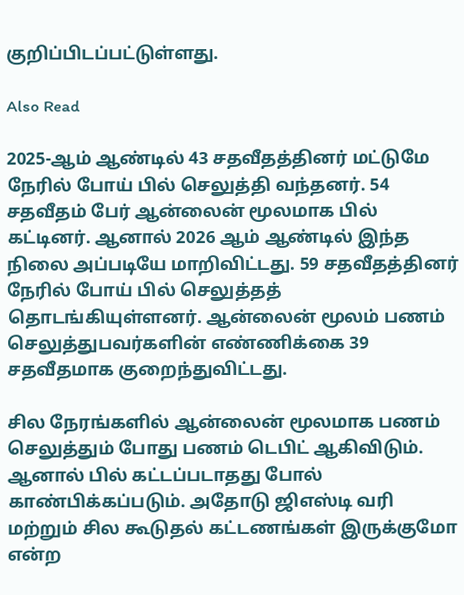குறிப்பிடப்பட்டுள்ளது.

Also Read

2025-ஆம் ஆண்டில் 43 சதவீதத்தினர் மட்டுமே நேரில் போய் பில் செலுத்தி வந்தனர். 54 சதவீதம் பேர் ஆன்லைன் மூலமாக பில் கட்டினர். ஆனால் 2026 ஆம் ஆண்டில் இந்த நிலை அப்படியே மாறிவிட்டது. 59 சதவீதத்தினர் நேரில் போய் பில் செலுத்தத் தொடங்கியுள்ளனர். ஆன்லைன் மூலம் பணம் செலுத்துபவர்களின் எண்ணிக்கை 39 சதவீதமாக குறைந்துவிட்டது.

சில நேரங்களில் ஆன்லைன் மூலமாக பணம் செலுத்தும் போது பணம் டெபிட் ஆகிவிடும். ஆனால் பில் கட்டப்படாதது போல் காண்பிக்கப்படும். அதோடு ஜிஎஸ்டி வரி மற்றும் சில கூடுதல் கட்டணங்கள் இருக்குமோ என்ற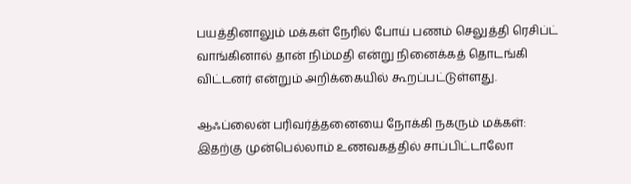பயத்தினாலும் மக்கள் நேரில் போய் பணம் செலுத்தி ரெசிப்ட் வாங்கினால் தான் நிம்மதி என்று நினைக்கத் தொடங்கி விட்டனர் என்றும் அறிக்கையில் கூறப்பட்டுள்ளது.

ஆஃப்லைன் பரிவர்த்தனையை நோக்கி நகரும் மக்கள்: இதற்கு முன்பெல்லாம் உணவகத்தில் சாப்பிட்டாலோ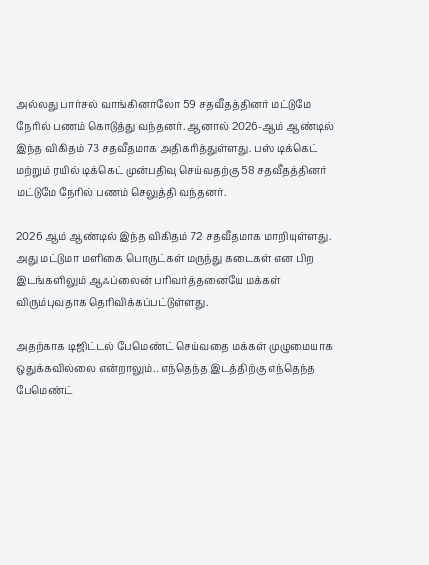அல்லது பார்சல் வாங்கினாலோ 59 சதவீதத்தினர் மட்டுமே நேரில் பணம் கொடுத்து வந்தனர். ஆனால் 2026-ஆம் ஆண்டில் இந்த விகிதம் 73 சதவீதமாக அதிகரித்துள்ளது. பஸ் டிக்கெட் மற்றும் ரயில் டிக்கெட் முன்பதிவு செய்வதற்கு 58 சதவீதத்தினர் மட்டுமே நேரில் பணம் செலுத்தி வந்தனர்.

2026 ஆம் ஆண்டில் இந்த விகிதம் 72 சதவீதமாக மாறியுள்ளது. அது மட்டுமா மளிகை பொருட்கள் மருந்து கடைகள் என பிற இடங்களிலும் ஆஃப்லைன் பரிவர்த்தனையே மக்கள் விரும்புவதாக தெரிவிக்கப்பட்டுள்ளது.

அதற்காக டிஜிட்டல் பேமெண்ட் செய்வதை மக்கள் முழுமையாக ஒதுக்கவில்லை என்றாலும்.. எந்தெந்த இடத்திற்கு எந்தெந்த பேமெண்ட்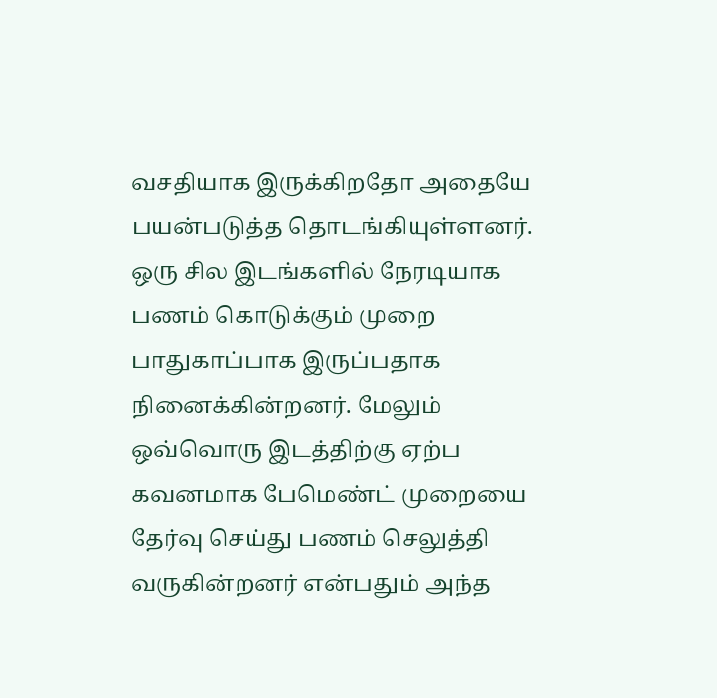வசதியாக இருக்கிறதோ அதையே பயன்படுத்த தொடங்கியுள்ளனர். ஒரு சில இடங்களில் நேரடியாக பணம் கொடுக்கும் முறை பாதுகாப்பாக இருப்பதாக நினைக்கின்றனர். மேலும் ஒவ்வொரு இடத்திற்கு ஏற்ப கவனமாக பேமெண்ட் முறையை தேர்வு செய்து பணம் செலுத்தி வருகின்றனர் என்பதும் அந்த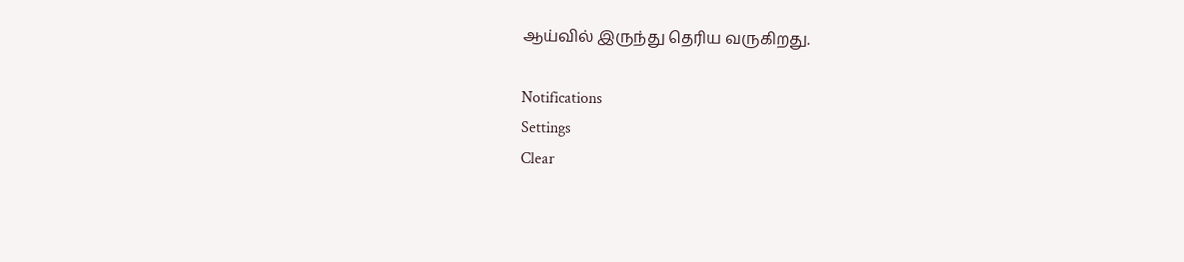ஆய்வில் இருந்து தெரிய வருகிறது.

Notifications
Settings
Clear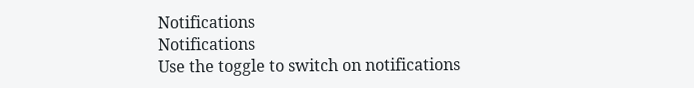Notifications
Notifications
Use the toggle to switch on notifications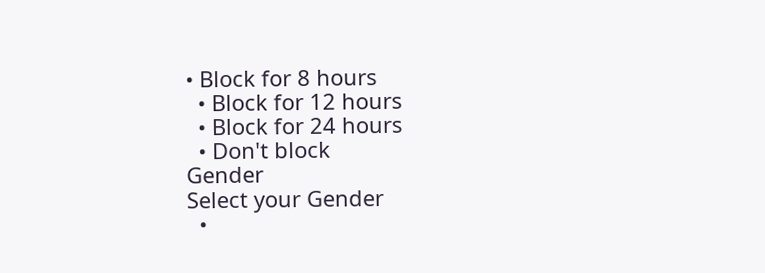• Block for 8 hours
  • Block for 12 hours
  • Block for 24 hours
  • Don't block
Gender
Select your Gender
  •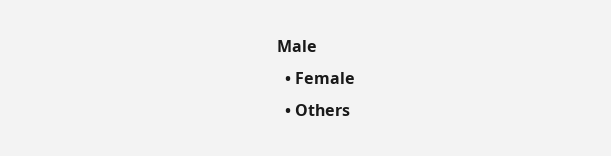Male
  • Female
  • Others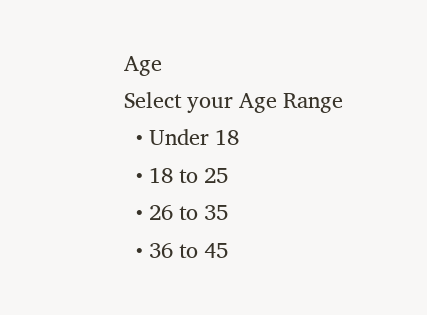Age
Select your Age Range
  • Under 18
  • 18 to 25
  • 26 to 35
  • 36 to 45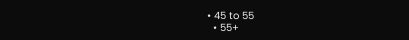• 45 to 55
  • 55+